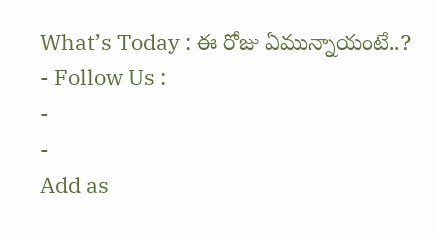What’s Today : ఈ రోజు ఏమున్నాయంటే..?
- Follow Us :
-
-
Add as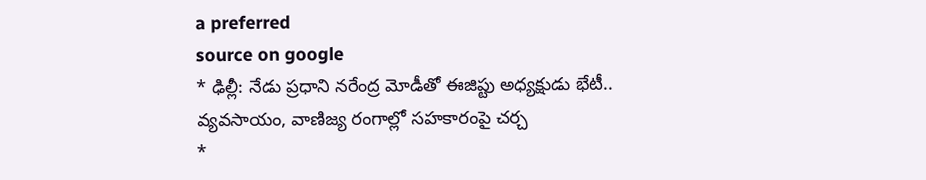a preferred
source on google
* ఢిల్లీ: నేడు ప్రధాని నరేంద్ర మోడీతో ఈజిప్టు అధ్యక్షుడు భేటీ.. వ్యవసాయం, వాణిజ్య రంగాల్లో సహకారంపై చర్చ
*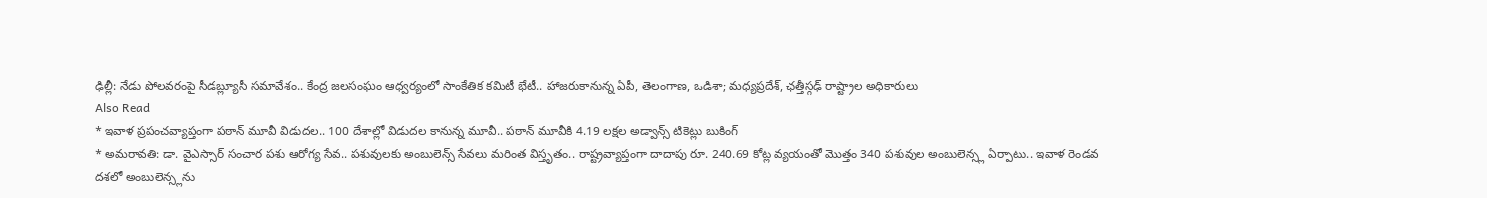ఢిల్లీ: నేడు పోలవరంపై సీడబ్ల్యూసీ సమావేశం.. కేంద్ర జలసంఘం ఆధ్వర్యంలో సాంకేతిక కమిటీ భేటీ.. హాజరుకానున్న ఏపీ, తెలంగాణ, ఒడిశా; మధ్యప్రదేశ్, ఛత్తీస్గఢ్ రాష్ట్రాల అధికారులు
Also Read
* ఇవాళ ప్రపంచవ్యాప్తంగా పఠాన్ మూవీ విడుదల.. 100 దేశాల్లో విడుదల కానున్న మూవీ.. పఠాన్ మూవీకి 4.19 లక్షల అడ్వాన్స్ టికెట్లు బుకింగ్
* అమరావతి: డా. వైఎస్సార్ సంచార పశు ఆరోగ్య సేవ.. పశువులకు అంబులెన్స్ సేవలు మరింత విస్తృతం.. రాష్ట్రవ్యాప్తంగా దాదాపు రూ. 240.69 కోట్ల వ్యయంతో మొత్తం 340 పశువుల అంబులెన్స్ల ఏర్పాటు.. ఇవాళ రెండవ దశలో అంబులెన్స్లను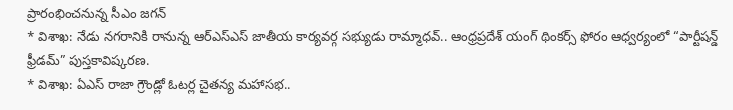ప్రారంభించనున్న సీఎం జగన్
* విశాఖ: నేడు నగరానికి రానున్న ఆర్ఎస్ఎస్ జాతీయ కార్యవర్గ సభ్యుడు రామ్మాధవ్.. ఆంధ్రప్రదేశ్ యంగ్ థింకర్స్ ఫోరం ఆధ్వర్యంలో “పార్టీషన్డ్ ఫ్రీడమ్” పుస్తకావిష్కరణ.
* విశాఖ: ఏఎస్ రాజా గ్రౌండ్లో ఓటర్ల చైతన్య మహాసభ..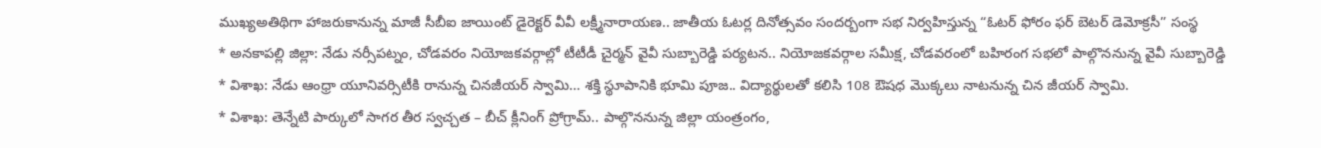ముఖ్యఅతిథిగా హాజరుకానున్న మాజీ సీబీఐ జాయింట్ డైరెక్టర్ వీవీ లక్ష్మీనారాయణ.. జాతీయ ఓటర్ల దినోత్సవం సందర్బంగా సభ నిర్వహిస్తున్న “ఓటర్ ఫోరం ఫర్ బెటర్ డెమోక్రసీ” సంస్థ
* అనకాపల్లి జిల్లా: నేడు నర్సీపట్నం, చోడవరం నియోజకవర్గాల్లో టీటీడీ చైర్మన్ వైవీ సుబ్బారెడ్డి పర్యటన.. నియోజకవర్గాల సమీక్ష, చోడవరంలో బహిరంగ సభలో పాల్గొననున్న వైవీ సుబ్బారెడ్డి
* విశాఖ: నేడు ఆంధ్రా యూనివర్సిటీకి రానున్న చినజీయర్ స్వామి… శక్తి స్థూపానికి భూమి పూజ.. విద్యార్థులతో కలిసి 108 ఔషధ మొక్కలు నాటనున్న చిన జీయర్ స్వామి.
* విశాఖ: తెన్నేటి పార్కులో సాగర తీర స్వచ్చత – బీచ్ క్లీనింగ్ ప్రోగ్రామ్.. పాల్గొననున్న జిల్లా యంత్రంగం,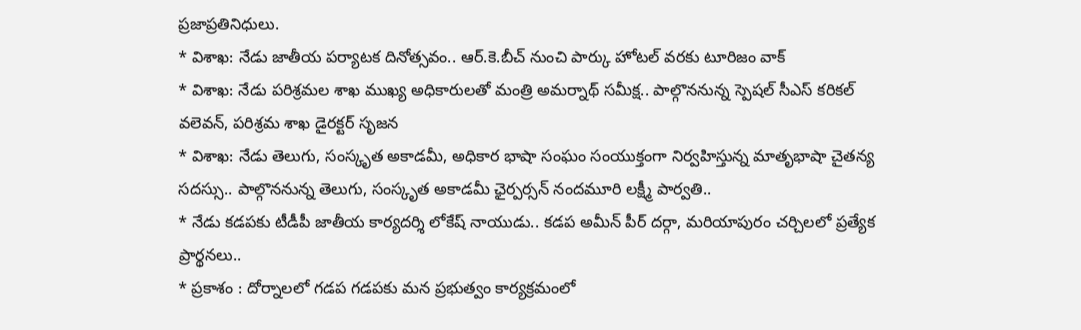ప్రజాప్రతినిధులు.
* విశాఖ: నేడు జాతీయ పర్యాటక దినోత్సవం.. ఆర్.కె.బీచ్ నుంచి పార్కు హోటల్ వరకు టూరిజం వాక్
* విశాఖ: నేడు పరిశ్రమల శాఖ ముఖ్య అధికారులతో మంత్రి అమర్నాథ్ సమీక్ష.. పాల్గొననున్న స్పెషల్ సీఎస్ కరికల్ వలెవన్, పరిశ్రమ శాఖ డైరక్టర్ సృజన
* విశాఖ: నేడు తెలుగు, సంస్కృత అకాడమీ, అధికార భాషా సంఘం సంయుక్తంగా నిర్వహిస్తున్న మాతృభాషా చైతన్య సదస్సు.. పాల్గొననున్న తెలుగు, సంస్కృత అకాడమీ ఛైర్పర్సన్ నందమూరి లక్ష్మీ పార్వతి..
* నేడు కడపకు టీడీపీ జాతీయ కార్యదర్శి లోకేష్ నాయుడు.. కడప అమీన్ పీర్ దర్గా, మరియాపురం చర్చిలలో ప్రత్యేక ప్రార్థనలు..
* ప్రకాశం : దోర్నాలలో గడప గడపకు మన ప్రభుత్వం కార్యక్రమంలో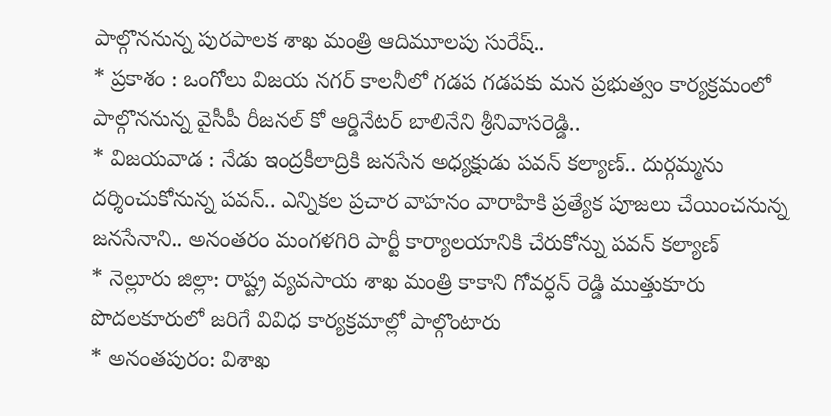పాల్గొననున్న పురపాలక శాఖ మంత్రి ఆదిమూలపు సురేష్..
* ప్రకాశం : ఒంగోలు విజయ నగర్ కాలనీలో గడప గడపకు మన ప్రభుత్వం కార్యక్రమంలో పాల్గొననున్న వైసీపీ రీజనల్ కో ఆర్డినేటర్ బాలినేని శ్రీనివాసరెడ్డి..
* విజయవాడ : నేడు ఇంద్రకీలాద్రికి జనసేన అధ్యక్షుడు పవన్ కల్యాణ్.. దుర్గమ్మను దర్శించుకోనున్న పవన్.. ఎన్నికల ప్రచార వాహనం వారాహికి ప్రత్యేక పూజలు చేయించనున్న జనసేనాని.. అనంతరం మంగళగిరి పార్టీ కార్యాలయానికి చేరుకోన్ను పవన్ కల్యాణ్
* నెల్లూరు జిల్లా: రాష్ట్ర వ్యవసాయ శాఖ మంత్రి కాకాని గోవర్ధన్ రెడ్డి ముత్తుకూరు పొదలకూరులో జరిగే వివిధ కార్యక్రమాల్లో పాల్గొంటారు
* అనంతపురం: విశాఖ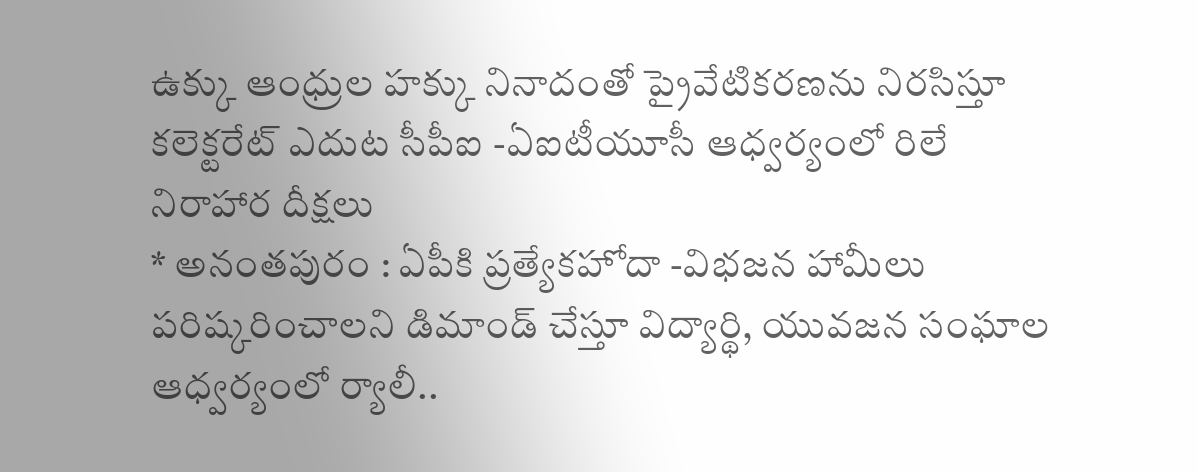ఉక్కు ఆంధ్రుల హక్కు నినాదంతో ప్రైవేటికరణను నిరసిస్తూ కలెక్టరేట్ ఎదుట సీపీఐ -ఏఐటీయూసీ ఆధ్వర్యంలో రిలే నిరాహార దీక్షలు
* అనంతపురం : ఏపీకి ప్రత్యేకహోదా -విభజన హామీలు పరిష్కరించాలని డిమాండ్ చేస్తూ విద్యార్థి, యువజన సంఘాల ఆధ్వర్యంలో ర్యాలీ..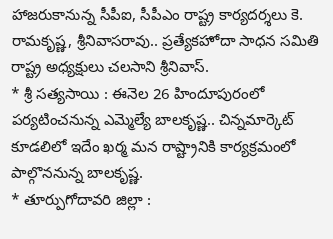హాజరుకానున్న సీపీఐ, సీపీఎం రాష్ట్ర కార్యదర్శలు కె. రామకృష్ణ, శ్రీనివాసరావు.. ప్రత్యేకహోదా సాధన సమితి రాష్ట్ర అధ్యక్షులు చలసాని శ్రీనివాస్.
* శ్రీ సత్యసాయి : ఈనెల 26 హిందూపురంలో పర్యటించనున్న ఎమ్మెల్యే బాలకృష్ణ.. చిన్నమార్కెట్ కూడలిలో ఇదేం ఖర్మ మన రాష్ట్రానికి కార్యక్రమంలో పాల్గొననున్న బాలకృష్ణ.
* తూర్పుగోదావరి జిల్లా :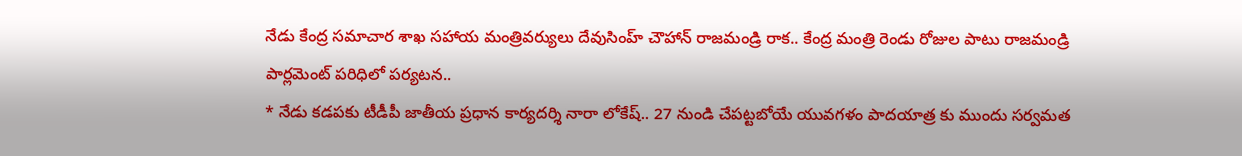నేడు కేంద్ర సమాచార శాఖ సహాయ మంత్రివర్యులు దేవుసింహ్ చౌహాన్ రాజమండ్రి రాక.. కేంద్ర మంత్రి రెండు రోజుల పాటు రాజమండ్రి పార్లమెంట్ పరిధిలో పర్యటన..
* నేడు కడపకు టీడీపీ జాతీయ ప్రధాన కార్యదర్శి నారా లోకేష్.. 27 నుండి చేపట్టబోయే యువగళం పాదయాత్ర కు ముందు సర్వమత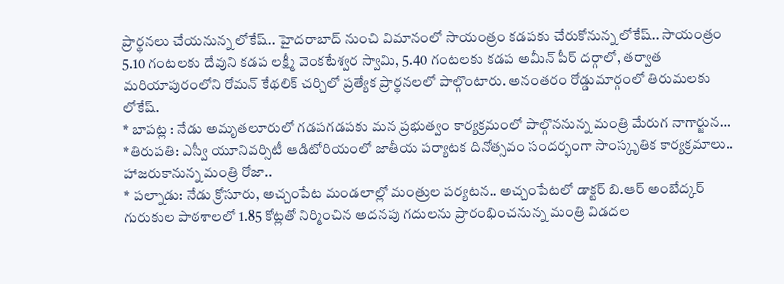ప్రార్థనలు చేయనున్న లోకేష్.. హైదరాబాద్ నుంచి విమానంలో సాయంత్రం కడపకు చేరుకోనున్న లోకేష్.. సాయంత్రం 5.10 గంటలకు దేవుని కడప లక్ష్మీ వెంకటేశ్వర స్వామి, 5.40 గంటలకు కడప అమీన్ పీర్ దర్గాలో, తర్వాత మరియాపురంలోని రోమన్ కేథలిక్ చర్చిలో ప్రత్యేక ప్రార్థనలలో పాల్గొంటారు. అనంతరం రోడ్డుమార్గంలో తిరుమలకు లోకేష్.
* బాపట్ల : నేడు అమృతలూరులో గడపగడపకు మన ప్రభుత్వం కార్యక్రమంలో పాల్గొననున్న మంత్రి మేరుగ నాగార్జున…
*తిరుపతి: ఎస్వీ యూనివర్సిటీ ఆడిటోరియంలో జాతీయ పర్యాటక దినోత్సవం సందర్భంగా సాంస్కృతిక కార్యక్రమాలు.. హాజరుకానున్న మంత్రి రోజా..
* పల్నాడు: నేడు క్రోసూరు, అచ్చంపేట మండలాల్లో మంత్రుల పర్యటన.. అచ్చంపేటలో డాక్టర్ బి.ఆర్ అంబేద్కర్ గురుకుల పాఠశాలలో 1.85 కోట్లతో నిర్మించిన అదనపు గదులను ప్రారంభించనున్న మంత్రి విడదల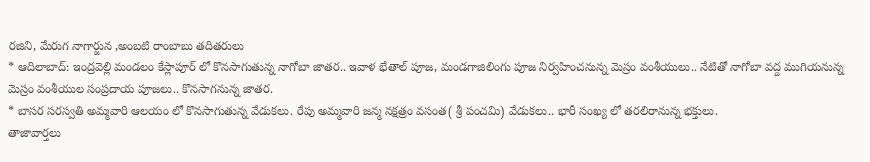రజిని, మేరుగ నాగార్జున ,అంబటి రాంబాబు తదితరులు
* ఆదిలాబాద్: ఇంద్రవెల్లి మండలం కేస్లాపూర్ లో కొనసాగుతున్న నాగోబా జాతర.. ఇవాళ భేతాల్ పూజ, మండగాజిలింగు పూజ నిర్వహించనున్న మెస్రం వంశీయులు.. నేటితో నాగోబా వద్ద ముగియనున్న మెస్రం వంశీయుల సంప్రదాయ పూజలు.. కొనసాగనున్న జాతర.
* బాసర సరస్వతి అమ్మవారి ఆలయం లో కొనసాగుతున్న వేడుకలు. రేపు అమ్మవారి జన్మ నక్షత్రం వసంత( శ్రీ పంచమి) వేడుకలు.. భారీ సంఖ్య లో తరలిరానున్న భక్తులు.
తాజావార్తలు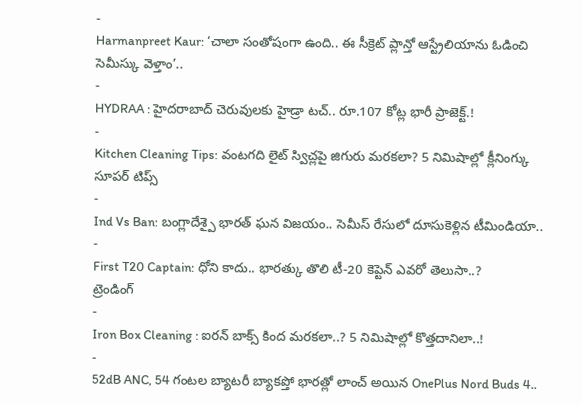-
Harmanpreet Kaur: ‘చాలా సంతోషంగా ఉంది.. ఈ సీక్రెట్ ప్లాన్తో ఆస్ట్రేలియాను ఓడించి సెమీస్కు వెళ్తాం’..
-
HYDRAA : హైదరాబాద్ చెరువులకు హైడ్రా టచ్.. రూ.107 కోట్ల భారీ ప్రాజెక్ట్.!
-
Kitchen Cleaning Tips: వంటగది లైట్ స్విచ్లపై జిగురు మరకలా? 5 నిమిషాల్లో క్లీనింగ్కు సూపర్ టిప్స్
-
Ind Vs Ban: బంగ్లాదేశ్పై భారత్ ఘన విజయం.. సెమీస్ రేసులో దూసుకెళ్లిన టీమిండియా..
-
First T20 Captain: ధోని కాదు.. భారత్కు తొలి టీ-20 కెప్టెన్ ఎవరో తెలుసా..?
ట్రెండింగ్
-
Iron Box Cleaning : ఐరన్ బాక్స్ కింద మరకలా..? 5 నిమిషాల్లో కొత్తదానిలా..!
-
52dB ANC, 54 గంటల బ్యాటరీ బ్యాకప్తో భారత్లో లాంచ్ అయిన OnePlus Nord Buds 4..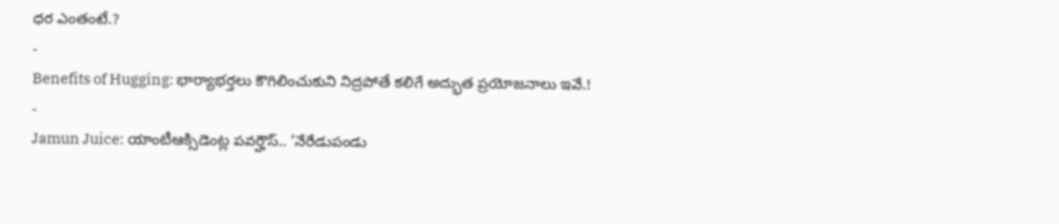ధర ఎంతంటే.?
-
Benefits of Hugging: భార్యాభర్తలు కౌగిలించుకుని నిద్రపోతే కలిగే అద్భుత ప్రయోజనాలు ఇవే.!
-
Jamun Juice: యాంటీఆక్సిడెంట్ల పవర్హౌస్.. ‘నేరేడుపండు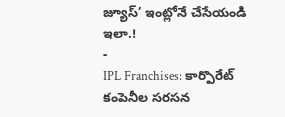జ్యూస్’ ఇంట్లోనే చేసేయండి ఇలా.!
-
IPL Franchises: కార్పొరేట్ కంపెనీల సరసన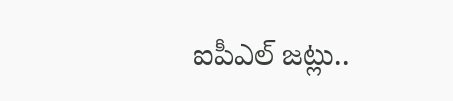ఐపీఎల్ జట్లు..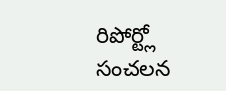రిపోర్ట్లో సంచలన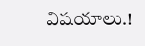విషయాలు.!